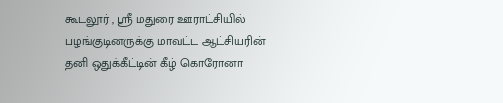கூடலூர் , ஸ்ரீ மதுரை ஊராட்சியில் பழங்குடினருக்கு மாவட்ட ஆட்சியரின் தனி ஒதுக்கீட்டின் கீழ் கொரோனா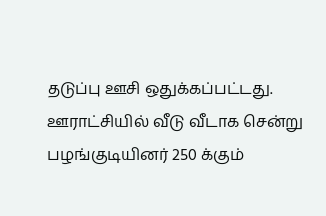தடுப்பு ஊசி ஒதுக்கப்பட்டது. ஊராட்சியில் வீடு வீடாக சென்று பழங்குடியினர் 250 க்கும்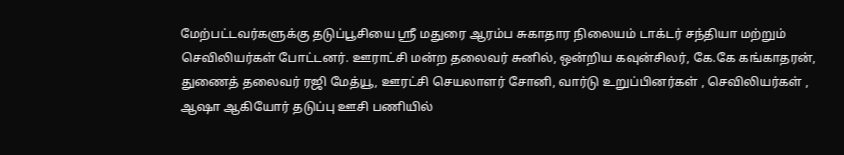மேற்பட்டவர்களுக்கு தடுப்பூசியை ஸ்ரீ மதுரை ஆரம்ப சுகாதார நிலையம் டாக்டர் சந்தியா மற்றும் செவிலியர்கள் போட்டனர். ஊராட்சி மன்ற தலைவர் சுனில், ஒன்றிய கவுன்சிலர், கே.கே கங்காதரன், துணைத் தலைவர் ரஜி மேத்யூ, ஊரட்சி செயலாளர் சோனி, வார்டு உறுப்பினர்கள் , செவிலியர்கள் , ஆஷா ஆகியோர் தடுப்பு ஊசி பணியில்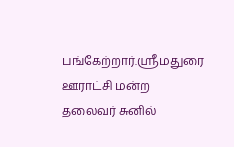பங்கேற்றார்.ஸ்ரீமதுரை ஊராட்சி மன்ற தலைவர் சுனில்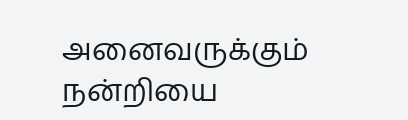அனைவருக்கும் நன்றியை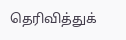தெரிவித்துக்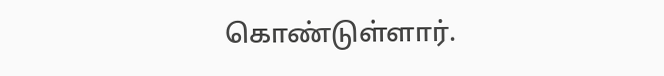கொண்டுள்ளார்.